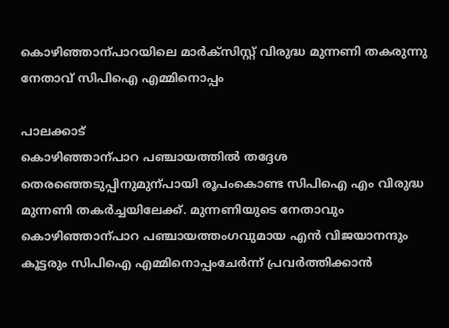കൊഴിഞ്ഞാന്പാറയിലെ മാർക്സിസ്റ്റ് വിരുദ്ധ മുന്നണി തകരുന്നു
നേതാവ് സിപിഐ എമ്മിനൊപ്പം

പാലക്കാട്
കൊഴിഞ്ഞാന്പാറ പഞ്ചായത്തിൽ തദ്ദേശ തെരഞ്ഞെടുപ്പിനുമുന്പായി രൂപംകൊണ്ട സിപിഐ എം വിരുദ്ധ മുന്നണി തകർച്ചയിലേക്ക്. മുന്നണിയുടെ നേതാവും കൊഴിഞ്ഞാന്പാറ പഞ്ചായത്തംഗവുമായ എൻ വിജയാനന്ദും കൂട്ടരും സിപിഐ എമ്മിനൊപ്പംചേർന്ന് പ്രവർത്തിക്കാൻ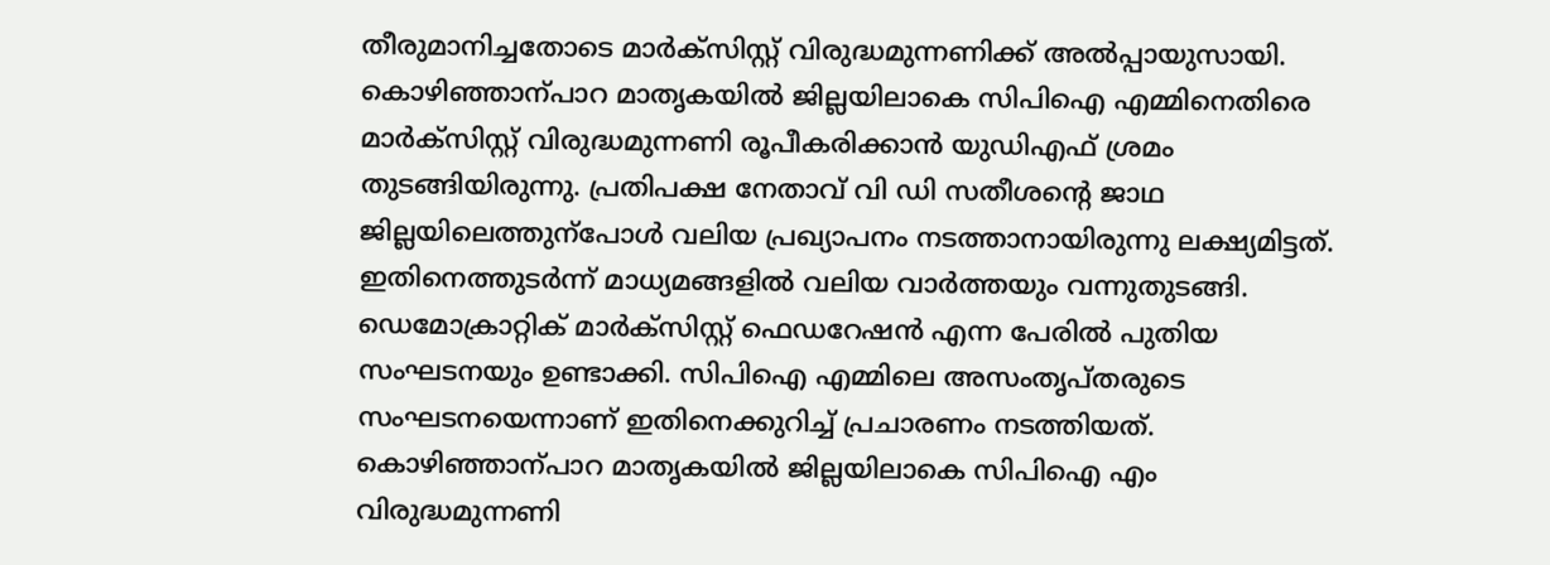തീരുമാനിച്ചതോടെ മാർക്സിസ്റ്റ് വിരുദ്ധമുന്നണിക്ക് അൽപ്പായുസായി. കൊഴിഞ്ഞാന്പാറ മാതൃകയിൽ ജില്ലയിലാകെ സിപിഐ എമ്മിനെതിരെ മാർക്സിസ്റ്റ് വിരുദ്ധമുന്നണി രൂപീകരിക്കാൻ യുഡിഎഫ് ശ്രമം തുടങ്ങിയിരുന്നു. പ്രതിപക്ഷ നേതാവ് വി ഡി സതീശന്റെ ജാഥ ജില്ലയിലെത്തുന്പോൾ വലിയ പ്രഖ്യാപനം നടത്താനായിരുന്നു ലക്ഷ്യമിട്ടത്. ഇതിനെത്തുടർന്ന് മാധ്യമങ്ങളിൽ വലിയ വാർത്തയും വന്നുതുടങ്ങി. ഡെമോക്രാറ്റിക് മാർക്സിസ്റ്റ് ഫെഡറേഷൻ എന്ന പേരിൽ പുതിയ സംഘടനയും ഉണ്ടാക്കി. സിപിഐ എമ്മിലെ അസംതൃപ്തരുടെ സംഘടനയെന്നാണ് ഇതിനെക്കുറിച്ച് പ്രചാരണം നടത്തിയത്. കൊഴിഞ്ഞാന്പാറ മാതൃകയിൽ ജില്ലയിലാകെ സിപിഐ എം വിരുദ്ധമുന്നണി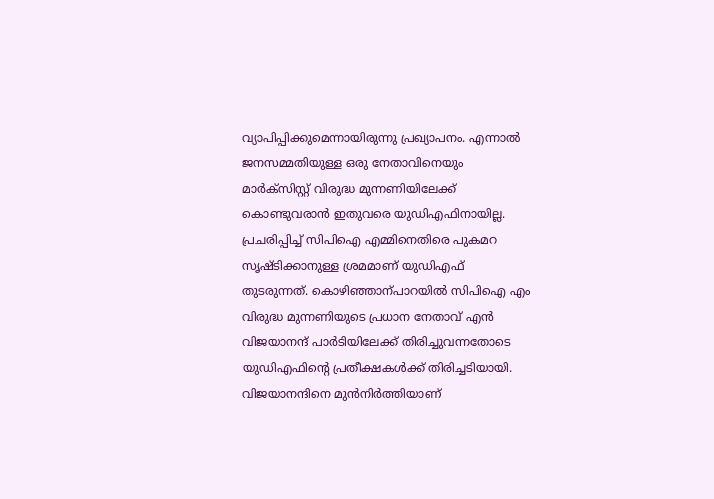വ്യാപിപ്പിക്കുമെന്നായിരുന്നു പ്രഖ്യാപനം. എന്നാൽ ജനസമ്മതിയുള്ള ഒരു നേതാവിനെയും മാർക്സിസ്റ്റ് വിരുദ്ധ മുന്നണിയിലേക്ക് കൊണ്ടുവരാൻ ഇതുവരെ യുഡിഎഫിനായില്ല. പ്രചരിപ്പിച്ച് സിപിഐ എമ്മിനെതിരെ പുകമറ സൃഷ്ടിക്കാനുള്ള ശ്രമമാണ് യുഡിഎഫ് തുടരുന്നത്. കൊഴിഞ്ഞാന്പാറയിൽ സിപിഐ എം വിരുദ്ധ മുന്നണിയുടെ പ്രധാന നേതാവ് എൻ വിജയാനന്ദ് പാർടിയിലേക്ക് തിരിച്ചുവന്നതോടെ യുഡിഎഫിന്റെ പ്രതീക്ഷകൾക്ക് തിരിച്ചടിയായി. വിജയാനന്ദിനെ മുൻനിർത്തിയാണ്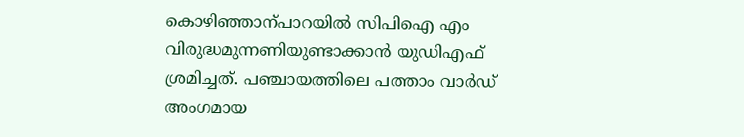കൊഴിഞ്ഞാന്പാറയിൽ സിപിഐ എം വിരുദ്ധമുന്നണിയുണ്ടാക്കാൻ യുഡിഎഫ് ശ്രമിച്ചത്. പഞ്ചായത്തിലെ പത്താം വാർഡ് അംഗമായ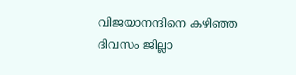വിജയാനന്ദിനെ കഴിഞ്ഞ ദിവസം ജില്ലാ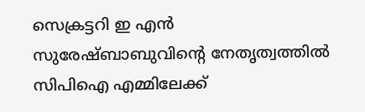സെക്രട്ടറി ഇ എൻ സുരേഷ്ബാബുവിന്റെ നേതൃത്വത്തിൽ സിപിഐ എമ്മിലേക്ക്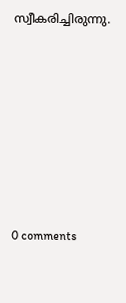സ്വീകരിച്ചിരുന്നു.










0 comments